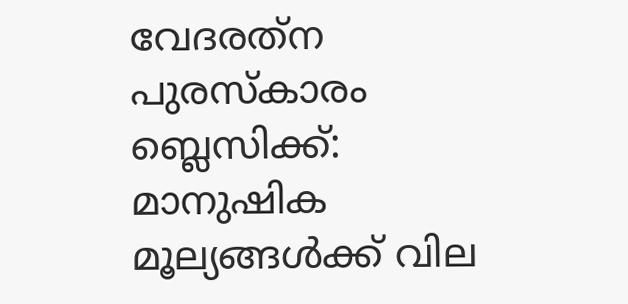വേദരത്‌ന പുരസ്‌കാരം ബ്ലെസിക്ക്: മാനുഷിക മൂല്യങ്ങള്‍ക്ക് വില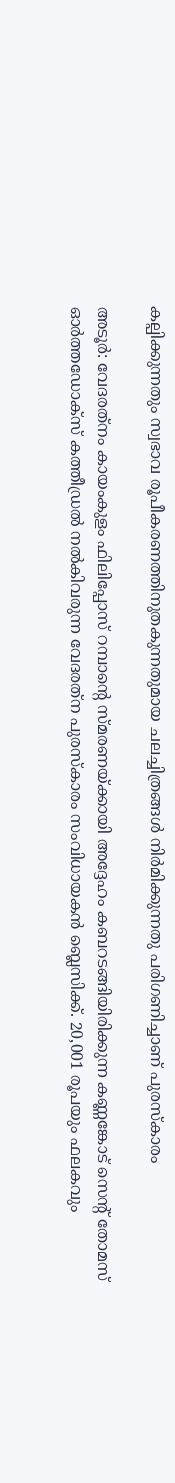കല്പിക്കുന്നതും സ്വഭാവ രൂപീകരണത്തിനുതകുന്നതുമായ ചലച്ചിത്രങ്ങള്‍ നിര്‍മിക്കുന്നതു പരിഗണിച്ചാണ് പുരസ്കാരം

അടൂര്‍: വേദരത്‌നം കായംകുളം ഫിലിപ്പോസ് റമ്പാന്‍റെ സ്മരണയ്ക്കായി അദ്ദേഹം കബറടങ്ങിയിരിക്കുന്ന കണ്ണങ്കോട് സെന്‍റ് തോമസ് ഓര്‍ത്തഡോക്‌സ് കത്തീഡ്രല്‍ നല്‍കിവരുന്ന വേദരത്‌ന പുരസ്‌കാരം സംവിധായകന്‍ ബ്ലെസിക്ക്. 20,001 രൂപയും ഫലകവും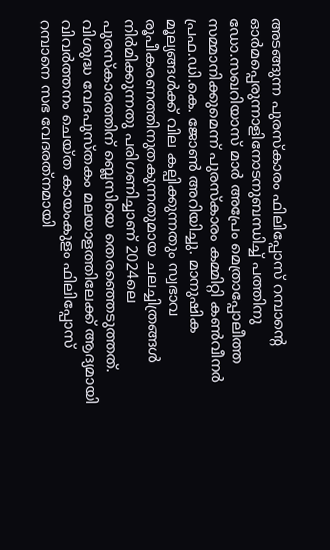അടങ്ങുന്ന പുരസ്‌കാരം ഫിലിപ്പോസ് റമ്പാന്‍റെ ഓര്‍മപ്പെരുന്നാളിനോടനുബന്ധിച്ച് പത്തിനു ഡോ.സഖറിയാസ് മാര്‍ അപ്രേം മെത്രാപ്പോലീത്ത സമ്മാനിക്കുമെന്ന് പുരസ്‌കാരം കമ്മിറ്റി കണ്‍വീനര്‍ പ്രഫ.ഡി.കെ. ജോണ്‍ അറിയിച്ചു. മാനുഷിക മൂല്യങ്ങള്‍ക്ക് വില കല്പിക്കുന്നതും സ്വഭാവ രൂപീകരണത്തിനുതകുന്നതുമായ ചലച്ചിത്രങ്ങള്‍ നിര്‍മിക്കുന്നതു പരിഗണിച്ചാണ് 2024ലെ പുരസ്‌കാരത്തിന് ബ്ലെസിയെ തെരഞ്ഞെടുത്തത്. വിശുദ്ധ വേദപുസ്തകം മലയാളത്തിലേക്ക് ആദ്യമായി വിവര്‍ത്തനം ചെയ്ത കായംകുളം ഫിലിപ്പോസ് റമ്പാനെ സഭ വേദരത്‌നമായി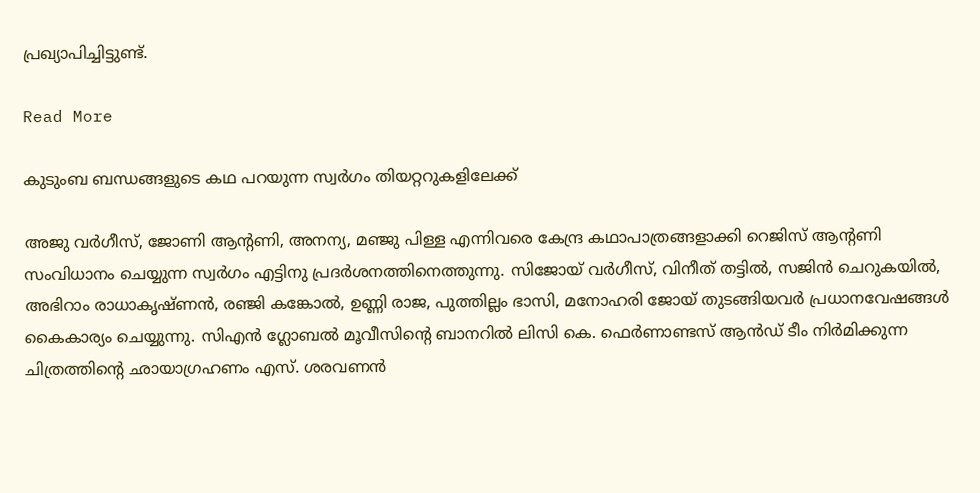പ്രഖ്യാപിച്ചിട്ടുണ്ട്.

Read More

കുടുംബ ബന്ധങ്ങളുടെ കഥ പറയുന്ന സ്വർഗം തിയറ്ററുകളിലേക്ക്

അജു വർഗീസ്, ജോണി ആന്‍റണി, അനന്യ, മഞ്ജു പിള്ള എന്നിവരെ കേന്ദ്ര കഥാപാത്രങ്ങളാക്കി റെജിസ് ആന്‍റണി സംവിധാനം ചെയ്യുന്ന സ്വർഗം എട്ടിനു പ്രദർശനത്തിനെത്തുന്നു. സിജോയ് വർഗീസ്, വിനീത് തട്ടിൽ, സജിൻ ചെറുകയിൽ, അഭിറാം രാധാകൃഷ്ണൻ, രഞ്ജി കങ്കോൽ, ഉണ്ണി രാജ, പുത്തില്ലം ഭാസി, മനോഹരി ജോയ് തുടങ്ങിയവർ പ്രധാനവേഷങ്ങൾ കൈകാര്യം ചെയ്യുന്നു. സിഎൻ ഗ്ലോബൽ മൂവീസിന്‍റെ ബാനറിൽ ലിസി കെ. ഫെർണാണ്ടസ് ആൻഡ് ടീം നിർമിക്കുന്ന ചിത്രത്തിന്‍റെ ഛായാഗ്രഹണം എസ്. ശരവണൻ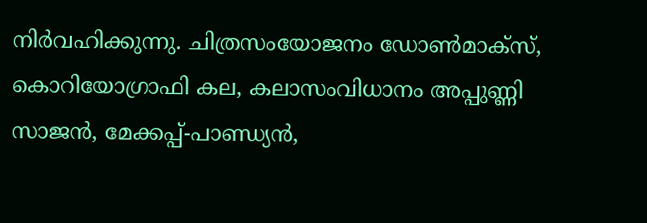നിർവഹിക്കുന്നു. ചിത്രസംയോജനം ഡോൺമാക്സ്, കൊറിയോഗ്രാഫി കല, കലാസംവിധാനം അപ്പുണ്ണി സാജൻ, മേക്കപ്പ്-പാണ്ഡ്യൻ,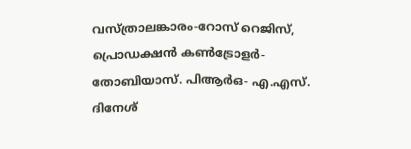വസ്ത്രാലങ്കാരം-റോസ് റെജിസ്, പ്രൊഡക്ഷൻ കൺട്രോളർ- തോബിയാസ്. പിആർഒ- എ.എസ്. ദിനേശ്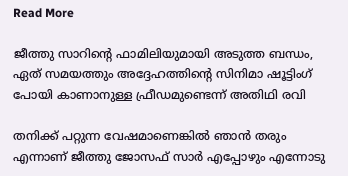Read More

ജീത്തു സാറിന്‍റെ ഫാമിലിയുമായി അടുത്ത ബന്ധം, ഏത് സമയത്തും അദ്ദേഹത്തിന്‍റെ സിനിമാ ഷൂട്ടിംഗ് പോയി കാണാനുള്ള ഫ്രീഡമുണ്ടെന്ന് അതിഥി രവി

തനിക്ക് പറ്റുന്ന വേഷമാണെങ്കില്‍ ഞാന്‍ തരും എന്നാണ് ജീത്തു ജോസഫ് സാര്‍ എപ്പോഴും എന്നോടു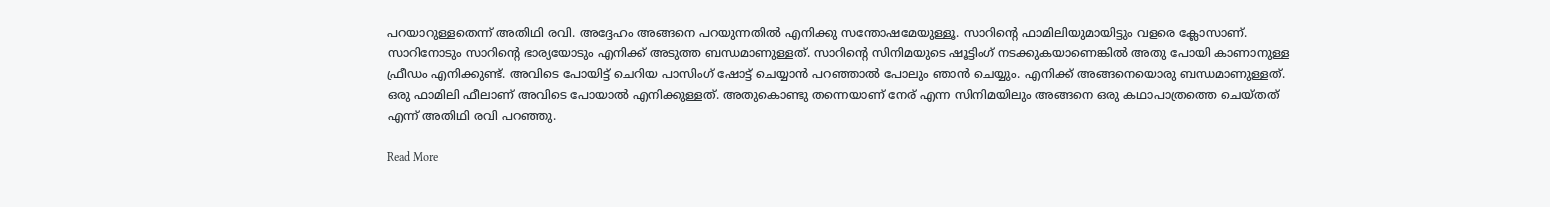പറയാറുള്ളതെന്ന് അതിഥി രവി. അദ്ദേഹം അങ്ങനെ പറയുന്നതില്‍ എനിക്കു സന്തോഷമേ‍യുള്ളൂ. സാറിന്‍റെ ഫാമിലിയുമായിട്ടും വളരെ ക്ലോസാണ്. സാറിനോടും സാറിന്‍റെ ഭാര്യയോടും എനിക്ക് അടുത്ത ബന്ധമാണുള്ളത്. സാറിന്‍റെ സിനിമയുടെ ഷൂട്ടിംഗ് നടക്കുകയാണെങ്കില്‍ അതു പോയി കാണാനുള്ള ഫ്രീഡം എനിക്കുണ്ട്. അവിടെ പോയിട്ട് ചെറിയ പാസിംഗ് ഷോട്ട് ചെയ്യാന്‍ പറഞ്ഞാല്‍ പോലും ഞാന്‍ ചെയ്യും. എനിക്ക് അങ്ങനെയൊരു ബന്ധമാണുള്ളത്. ഒരു ഫാമിലി ഫീലാണ് അവിടെ പോയാല്‍ എനിക്കുള്ളത്. അതുകൊണ്ടു തന്നെയാണ് നേര് എന്ന സിനിമയിലും അങ്ങനെ ഒരു കഥാപാത്രത്തെ ചെയ്തത് എന്ന് അതിഥി രവി പറഞ്ഞു.

Read More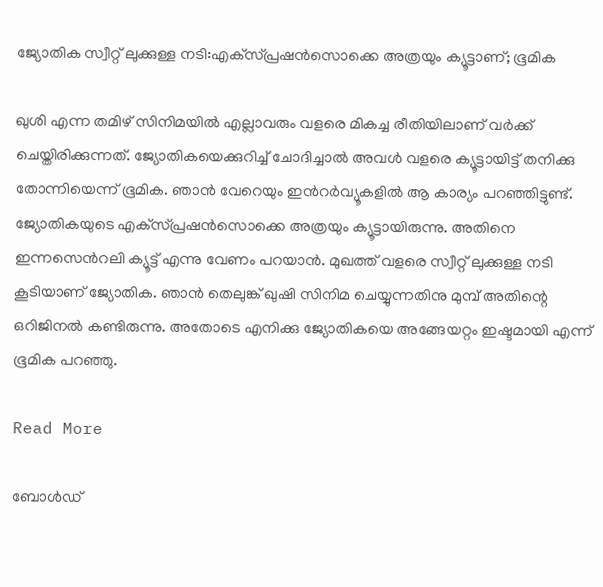ജ്യോതിക സ്വീറ്റ് ലുക്കുള്ള നടി:എക്‌സ്പ്രഷന്‍സൊക്കെ അത്രയും ക്യൂട്ടാണ്; ഭൂമിക

ഖുശി എന്ന തമിഴ് സിനിമയില്‍ എല്ലാവരും വളരെ മികച്ച രീതിയിലാണ് വര്‍ക്ക് ചെയ്തിരിക്കുന്നത്. ജ്യോതികയെക്കുറിച്ച് ചോദിച്ചാല്‍ അവള്‍ വളരെ ക്യൂട്ടായിട്ട് തനിക്കു തോന്നിയെന്ന് ഭൂമിക. ഞാന്‍ വേറെയും ഇന്‍റര്‍വ്യൂകളില്‍ ആ കാര്യം പറഞ്ഞിട്ടുണ്ട്. ജ്യോതികയുടെ എക്‌സ്പ്രഷന്‍സൊക്കെ അത്രയും ക്യൂട്ടായിരുന്നു. അതിനെ ഇന്നസെന്‍റലി ക്യൂട്ട് എന്നു വേണം പറയാന്‍. മുഖത്ത് വളരെ സ്വീറ്റ് ലുക്കുള്ള നടി കൂടിയാണ് ജ്യോതിക. ഞാന്‍ തെലുങ്ക് ഖുഷി സിനിമ ചെയ്യുന്നതിനു മുമ്പ് അതിന്റെ ഒറിജിനല്‍ കണ്ടിരുന്നു. അതോടെ എനിക്കു ജ്യോതികയെ അങ്ങേയറ്റം ഇഷ്ടമായി എന്ന് ഭൂമിക പറഞ്ഞു.

Read More

ബോള്‍ഡ്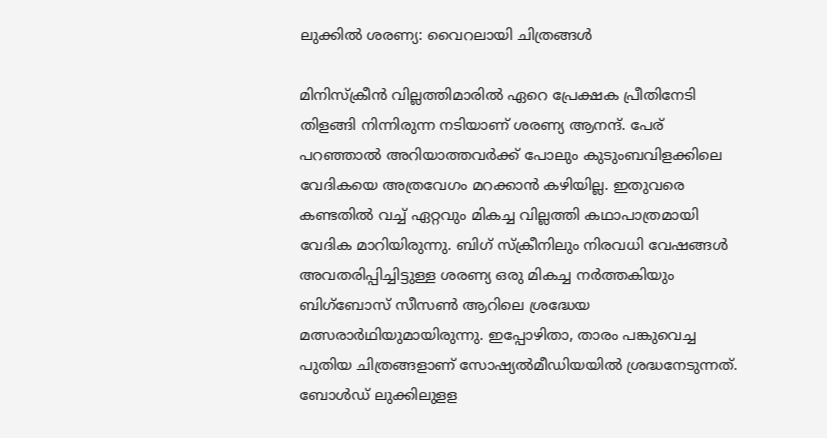ലുക്കില്‍ ശരണ്യ: വൈറലായി ചിത്രങ്ങൾ

മിനിസ്‌ക്രീൻ വില്ലത്തിമാരിൽ ഏറെ പ്രേക്ഷക പ്രീതിനേടി തിളങ്ങി നിന്നിരുന്ന നടിയാണ് ശരണ്യ ആനന്ദ്. പേര് പറഞ്ഞാൽ അറിയാത്തവര്‍ക്ക് പോലും കുടുംബവിളക്കിലെ വേദികയെ അത്രവേഗം മറക്കാൻ കഴിയില്ല. ഇതുവരെ കണ്ടതിൽ വച്ച് ഏറ്റവും മികച്ച വില്ലത്തി കഥാപാത്രമായി വേദിക മാറിയിരുന്നു. ബിഗ് സ്ക്രീനിലും നിരവധി വേഷങ്ങള്‍ അവതരിപ്പിച്ചിട്ടുള്ള ശരണ്യ ഒരു മികച്ച നര്‍ത്തകിയും ബിഗ്ബോസ് സീസൺ ആറിലെ ശ്രദ്ധേയ മത്സരാര്‍ഥിയുമായിരുന്നു. ഇപ്പോഴിതാ, താരം പങ്കുവെച്ച പുതിയ ചിത്രങ്ങളാണ് സോഷ്യല്‍മീഡിയയില്‍ ശ്രദ്ധനേടുന്നത്. ബോൾഡ് ലുക്കിലുളള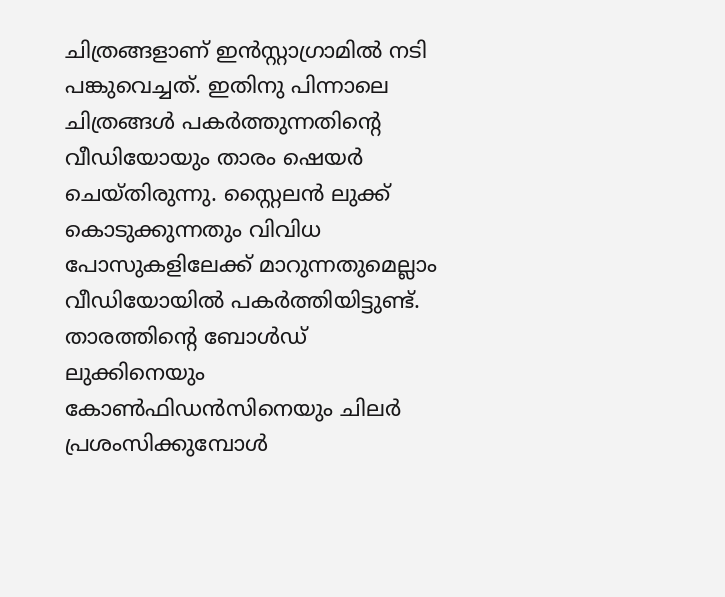ചിത്രങ്ങളാണ് ഇൻസ്റ്റാഗ്രാമിൽ നടി പങ്കുവെച്ചത്. ഇതിനു പിന്നാലെ ചിത്രങ്ങൾ പകർത്തുന്നതിന്‍റെ വീഡിയോയും താരം ഷെയർ ചെയ്തിരുന്നു. സ്റ്റൈലൻ ലുക്ക് കൊടുക്കുന്നതും വിവിധ പോസുകളിലേക്ക് മാറുന്നതുമെല്ലാം വീഡിയോയിൽ പകർത്തിയിട്ടുണ്ട്. താരത്തിന്‍റെ ബോൾഡ് ലുക്കിനെയും കോൺഫിഡൻസിനെയും ചിലർ പ്രശംസിക്കുമ്പോൾ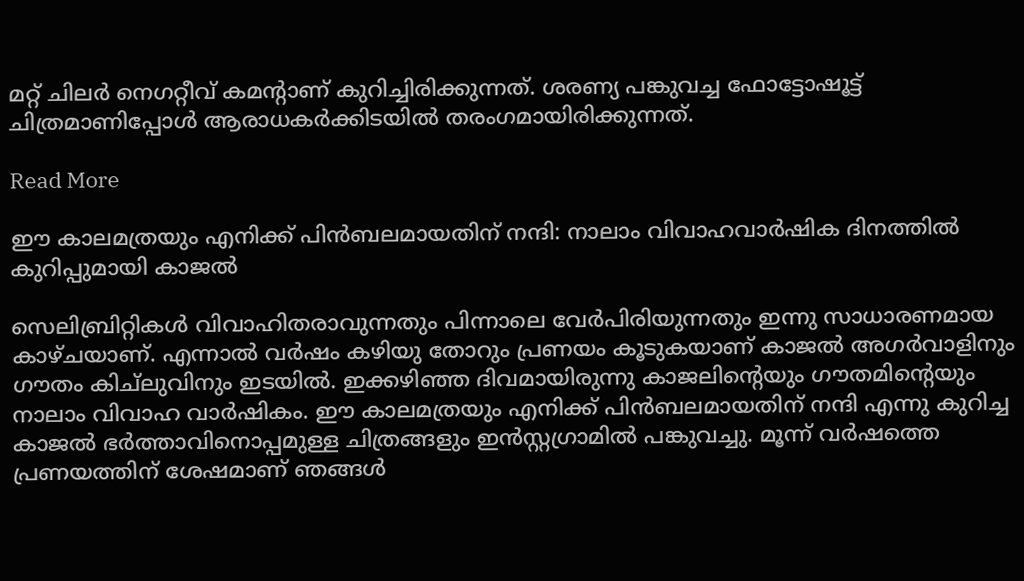മറ്റ് ചിലർ നെഗറ്റീവ് കമന്‍റാണ് കുറിച്ചിരിക്കുന്നത്. ശരണ്യ പങ്കുവച്ച ഫോട്ടോഷൂട്ട് ചിത്രമാണിപ്പോൾ ആരാധകർക്കിടയിൽ തരംഗമായിരിക്കുന്നത്.

Read More

ഈ കാലമത്രയും എനിക്ക് പിന്‍ബലമായതിന് നന്ദി: നാലാം വിവാഹവാര്‍ഷിക ദിനത്തില്‍ കുറിപ്പുമായി കാജൽ

സെലിബ്രിറ്റികള്‍ വിവാഹിതരാവുന്നതും പിന്നാലെ വേര്‍പിരിയുന്നതും ഇന്നു സാധാരണമായ കാഴ്ചയാണ്. എന്നാല്‍ വര്‍ഷം കഴിയു തോറും പ്രണയം കൂടുകയാണ് കാജൽ അഗര്‍വാളിനും ഗൗതം കിച്‌ലുവിനും ഇടയില്‍. ഇക്കഴിഞ്ഞ ദിവമായിരുന്നു കാജലിന്‍റെയും ഗൗതമിന്‍റെയും നാലാം വിവാഹ വാര്‍ഷികം. ഈ കാലമത്രയും എനിക്ക് പിന്‍ബലമായതിന് നന്ദി എന്നു കുറിച്ച കാജൽ ഭർത്താവിനൊപ്പമുള്ള ചിത്രങ്ങളും ഇന്‍സ്റ്റഗ്രാമില്‍ പങ്കുവച്ചു. മൂന്ന് വര്‍ഷത്തെ പ്രണയത്തിന് ശേഷമാണ് ഞങ്ങള്‍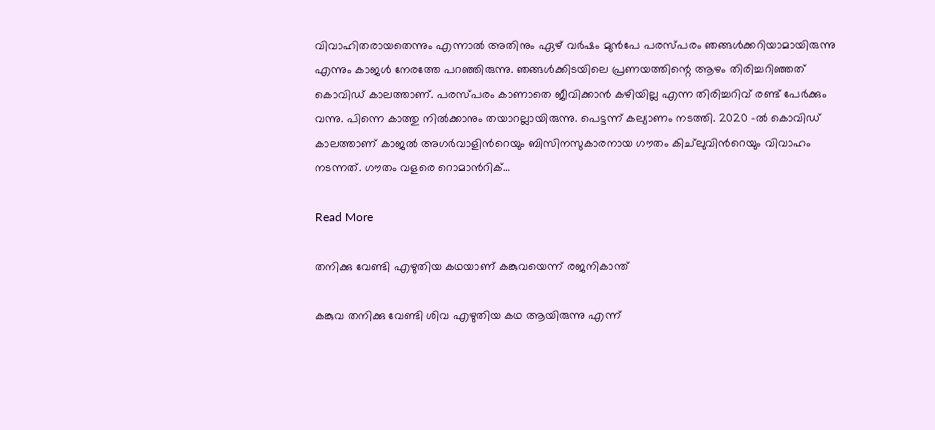വിവാഹിതരായതെന്നും എന്നാല്‍ അതിനും ഏഴ് വര്‍ഷം മുന്‍പേ പരസ്പരം ഞങ്ങള്‍ക്കറിയാമായിരുന്നു എന്നും കാജള്‍ നേരത്തേ പറഞ്ഞിരുന്നു. ഞങ്ങള്‍ക്കിടയിലെ പ്രണയത്തിന്റെ ആഴം തിരിച്ചറിഞ്ഞത് കൊവിഡ് കാലത്താണ്. പരസ്പരം കാണാതെ ജീവിക്കാന്‍ കഴിയില്ല എന്ന തിരിച്ചറിവ് രണ്ട് പേര്‍ക്കും വന്നു. പിന്നെ കാത്തു നില്‍ക്കാനും തയാറല്ലായിരുന്നു. പെട്ടന്ന് കല്യാണം നടത്തി. 2020 -ൽ കൊവിഡ് കാലത്താണ് കാജൽ‍ അഗര്‍വാളിന്‍റെയും ബിസിനസുകാരനായ ഗൗതം കിച്‌ലുവിന്‍റെയും വിവാഹം നടന്നത്. ഗൗതം വളരെ റൊമാന്‍റിക്…

Read More

തനിക്കു വേണ്ടി എഴുതിയ കഥയാണ് കങ്കുവയെന്ന് രജനികാന്ത്

കങ്കുവ തനിക്കു വേണ്ടി ശിവ എഴുതിയ കഥ ആയിരുന്നു എന്ന്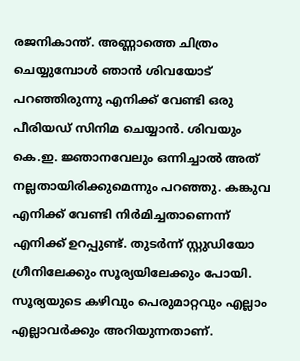രജനികാന്ത്. അണ്ണാത്തെ ചിത്രം ചെയ്യുമ്പോള്‍ ഞാന്‍ ശിവയോട് പറഞ്ഞിരുന്നു എനിക്ക് വേണ്ടി ഒരു പീരിയഡ് സിനിമ ചെയ്യാൻ. ശിവയും കെ.ഇ. ജ്ഞാനവേലും ഒന്നിച്ചാല്‍ അത് നല്ലതായിരിക്കുമെന്നും പറഞ്ഞു. കങ്കുവ എനിക്ക് വേണ്ടി നിര്‍മിച്ചതാണെന്ന് എനിക്ക് ഉറപ്പുണ്ട്. തുടര്‍ന്ന് സ്റ്റുഡിയോ ഗ്രീനിലേക്കും സൂര്യയിലേക്കും പോയി. സൂര്യയുടെ കഴിവും പെരുമാറ്റവും എല്ലാം എല്ലാവര്‍ക്കും അറിയുന്നതാണ്.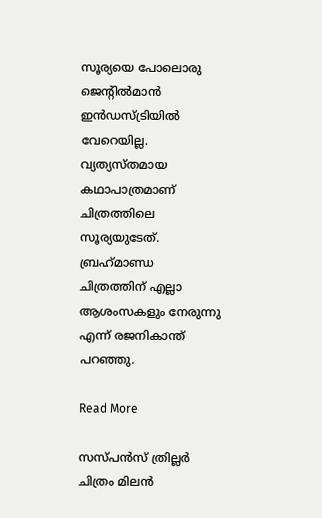സൂര്യയെ പോലൊരു ജെന്‍റില്‍മാന്‍ ഇന്‍ഡസ്ട്രിയില്‍ വേറെയില്ല. വ്യത്യസ്തമായ കഥാപാത്രമാണ് ചിത്രത്തിലെ സൂര്യയുടേത്. ബ്രഹ്‌മാണ്ഡ ചിത്രത്തിന് എല്ലാ ആശംസകളും നേരുന്നു എന്ന് രജനികാന്ത് പറഞ്ഞു.

Read More

സസ്പൻസ് ത്രില്ലർ ചിത്രം മിലൻ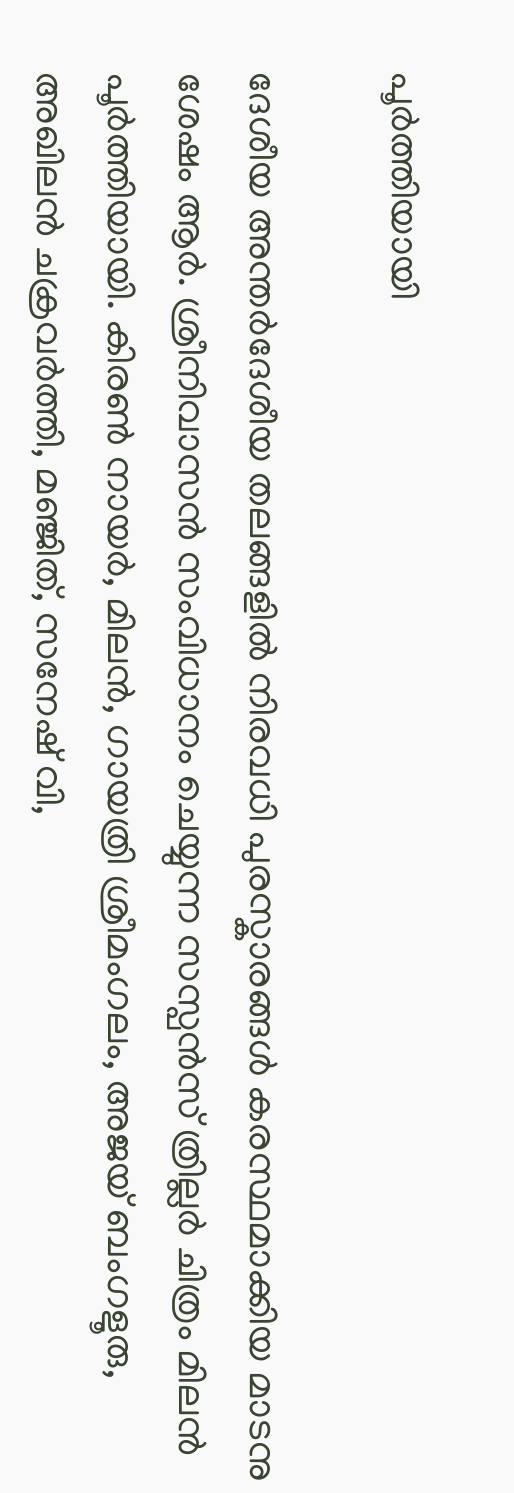പൂർത്തിയായി

ദേശീയ അന്തർദേശീയ തലങ്ങളിൽ നിരവധി പുരസ്കാരങ്ങൾ കരസ്ഥമാക്കിയ മാടനു ശേഷം ആർ. ശ്രീനിവാസൻ സംവിധാനം ചെയ്യുന്ന സസ്പൻസ് ത്രില്ലർ ചിത്രം മിലൻ പൂർത്തിയായി. കിരൺ നായർ, മിലൻ, ഗായത്രി ശ്രീമംഗലം, അജയ് ബംഗളൂരു, അഖിലൻ ചക്രവർത്തി, മഞ്ജിത്, സനേഷ് വി,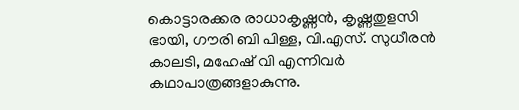കൊട്ടാരക്കര രാധാകൃഷ്ണൻ, കൃഷ്ണതുളസി ഭായി, ഗൗരി ബി പിള്ള, വി.എസ്. സുധീരൻ കാലടി, മഹേഷ് വി എന്നിവർ കഥാപാത്രങ്ങളാകുന്നു.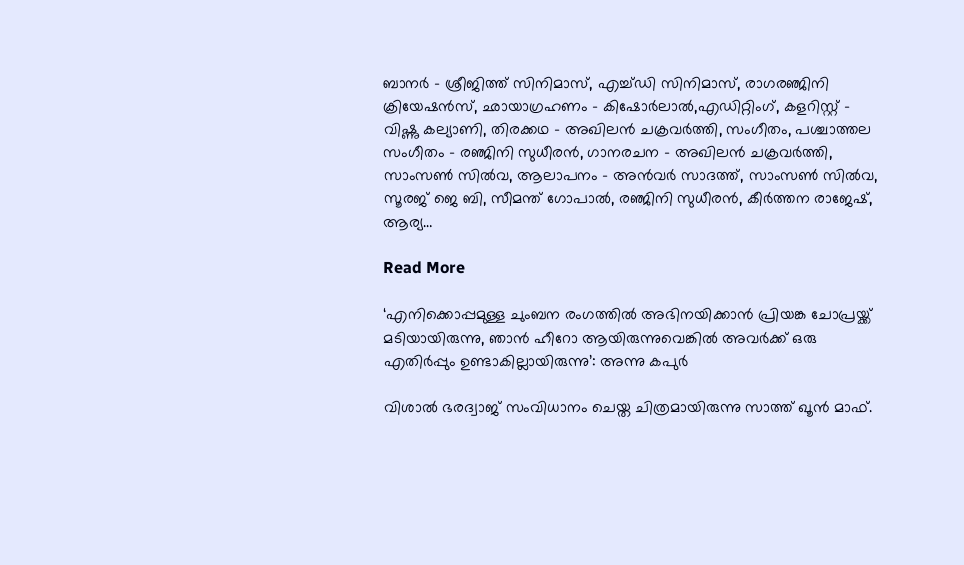ബാനർ – ശ്രീജിത്ത് സിനിമാസ്, എച്ച്ഡി സിനിമാസ്, രാഗരഞ്ജിനി ക്രിയേഷൻസ്, ഛായാഗ്രഹണം – കിഷോർലാൽ,എഡിറ്റിംഗ്, കളറിസ്റ്റ് – വിഷ്ണു കല്യാണി, തിരക്കഥ – അഖിലൻ ചക്രവർത്തി, സംഗീതം, പശ്ചാത്തല സംഗീതം – രഞ്ജിനി സുധീരൻ, ഗാനരചന – അഖിലൻ ചക്രവർത്തി, സാംസൺ സിൽവ, ആലാപനം – അൻവർ സാദത്ത്, സാംസൺ സിൽവ, സൂരജ് ജെ ബി, സീമന്ത് ഗോപാൽ, രഞ്ജിനി സുധീരൻ, കീർത്തന രാജേഷ്, ആര്യ…

Read More

‘എനിക്കൊപ്പമുള്ള ചുംബന രംഗത്തില്‍ അഭിനയിക്കാന്‍ പ്രിയങ്ക ചോപ്രയ്ക്ക് മടിയായിരുന്നു, ഞാന്‍ ഹീറോ ആയിരുന്നുവെങ്കിൽ അവർക്ക് ഒരു എതിര്‍പ്പും ഉണ്ടാകില്ലായിരുന്നു’: അന്നു കപുര്‍

വിശാല്‍ ഭരദ്വാജ് സംവിധാനം ചെയ്ത ചിത്രമായിരുന്നു സാത്ത് ഖൂൻ‍ മാഫ്.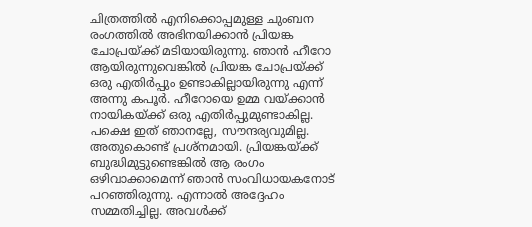ചിത്രത്തില്‍ എനിക്കൊപ്പമുള്ള ചുംബന രംഗത്തില്‍ അഭിനയിക്കാന്‍ പ്രിയങ്ക ചോപ്രയ്ക്ക് മടിയായിരുന്നു. ഞാന്‍ ഹീറോ ആയിരുന്നുവെങ്കില്‍ പ്രിയങ്ക ചോപ്രയ്ക്ക് ഒരു എതിര്‍പ്പും ഉണ്ടാകില്ലായിരുന്നു എന്ന് അന്നു കപൂർ. ഹീറോയെ ഉമ്മ വയ്ക്കാന്‍ നായികയ്ക്ക് ഒരു എതിര്‍പ്പുമുണ്ടാകില്ല. പക്ഷെ ഇത് ഞാനല്ലേ, സൗന്ദര്യവുമില്ല. അതുകൊണ്ട് പ്രശ്‌നമായി. പ്രിയങ്കയ്ക്ക് ബുദ്ധിമുട്ടുണ്ടെങ്കില്‍ ആ രംഗം ഒഴിവാക്കാമെന്ന് ഞാന്‍ സംവിധായകനോട് പറഞ്ഞിരുന്നു. എന്നാല്‍ അദ്ദേഹം സമ്മതിച്ചില്ല. അവള്‍ക്ക്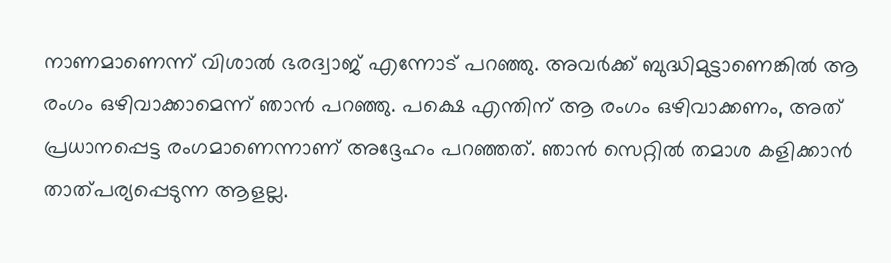നാണമാണെന്ന് വിശാല്‍ ഭരദ്വാജ് എന്നോട് പറഞ്ഞു. അവര്‍ക്ക് ബുദ്ധിമുട്ടാണെങ്കില്‍ ആ രംഗം ഒഴിവാക്കാമെന്ന് ഞാന്‍ പറഞ്ഞു. പക്ഷെ എന്തിന് ആ രംഗം ഒഴിവാക്കണം, അത് പ്രധാനപ്പെട്ട രംഗമാണെന്നാണ് അദ്ദേഹം പറഞ്ഞത്. ഞാന്‍ സെറ്റില്‍ തമാശ കളിക്കാന്‍ താത്പര്യപ്പെടുന്ന ആളല്ല.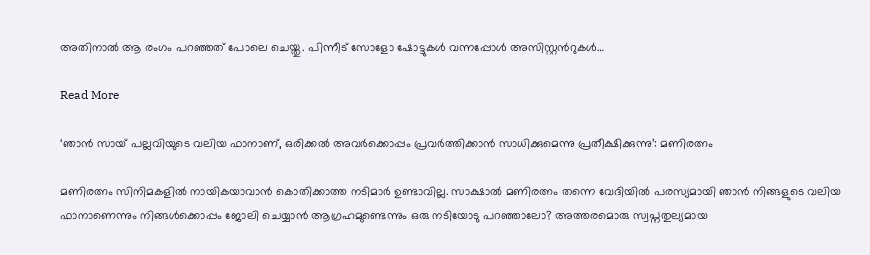അതിനാല്‍ ആ രംഗം പറഞ്ഞത് പോലെ ചെയ്തു. പിന്നീട് സോളോ ഷോട്ടുകള്‍ വന്നപ്പോള്‍ അസിസ്റ്റന്‍റുകള്‍…

Read More

‘ഞാൻ സായ് പല്ലവിയുടെ വലിയ ഫാനാണ്, ഒരിക്കൽ അവർക്കൊപ്പം പ്രവർത്തിക്കാൻ സാധിക്കുമെന്നു പ്രതീക്ഷിക്കുന്നു’: മണിരത്നം

മണിരത്നം സിനിമകളിൽ നായികയാവാൻ കൊതിക്കാത്ത നടിമാർ ഉണ്ടാവില്ല. സാക്ഷാൽ മണിരത്നം തന്നെ വേദിയിൽ പരസ്യമായി ഞാൻ നിങ്ങളുടെ വലിയ ഫാനാണെന്നും നിങ്ങൾക്കൊപ്പം ജോലി ചെയ്യാൻ ആഗ്രഹമുണ്ടെന്നും ഒരു നടിയോടു പറഞ്ഞാലോ? അത്തരമൊരു സ്വപ്നതുല്യമായ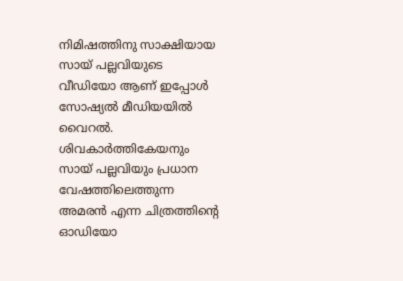നിമിഷത്തിനു സാക്ഷിയായ സായ് പല്ലവിയുടെ വീഡിയോ ആണ് ഇപ്പോൾ സോഷ്യൽ മീഡിയയിൽ വൈറൽ. ശിവകാർത്തികേയനും സായ് പല്ലവിയും പ്രധാന വേഷത്തിലെത്തുന്ന അമരൻ എന്ന ചിത്രത്തിന്‍റെ ഓഡിയോ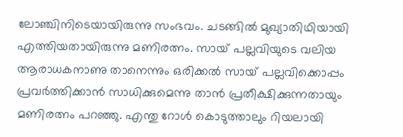ലോഞ്ചിനിടെയായിരുന്നു സംഭവം. ചടങ്ങിൽ മുഖ്യാതിഥിയായി എത്തിയതായിരുന്നു മണിരത്നം. സായ് പല്ലവിയുടെ വലിയ ആരാധകനാണു താനെന്നും ഒരിക്കൽ സായ് പല്ലവിക്കൊപ്പം പ്രവർത്തിക്കാൻ സാധിക്കുമെന്നു താൻ പ്രതീക്ഷിക്കുന്നതായും മണിരത്നം പറഞ്ഞു. എന്തു റോൾ കൊടുത്താലും റിയലായി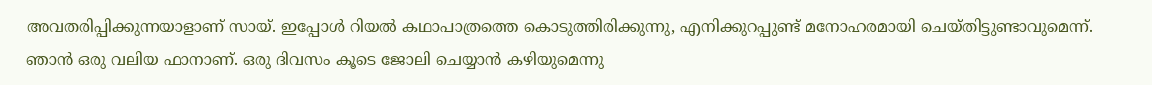അവതരിപ്പിക്കുന്നയാളാണ് സായ്. ഇപ്പോൾ റിയൽ കഥാപാത്രത്തെ കൊടുത്തിരിക്കുന്നു, എനിക്കുറപ്പുണ്ട് മനോഹരമായി ചെയ്തിട്ടുണ്ടാവുമെന്ന്. ഞാൻ ഒരു വലിയ ഫാനാണ്. ഒരു ദിവസം കൂടെ ജോലി ചെയ്യാൻ കഴിയുമെന്നു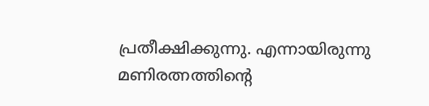പ്രതീക്ഷിക്കുന്നു. എന്നായിരുന്നു മണിരത്നത്തിന്‍റെ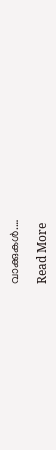വാക്കുകൾ.…

Read More